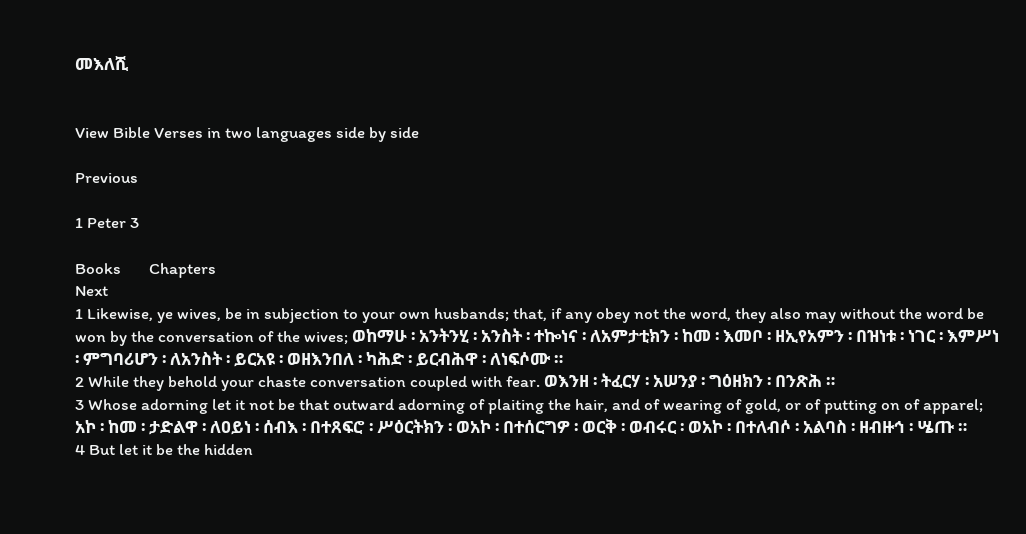መእለሺ


View Bible Verses in two languages side by side

Previous

1 Peter 3

Books       Chapters
Next
1 Likewise, ye wives, be in subjection to your own husbands; that, if any obey not the word, they also may without the word be won by the conversation of the wives; ወከማሁ ፡ አንትንሂ ፡ አንስት ፡ ተኰነና ፡ ለአምታቲክን ፡ ከመ ፡ እመቦ ፡ ዘኢየአምን ፡ በዝነቱ ፡ ነገር ፡ እምሥነ ፡ ምግባሪሆን ፡ ለአንስት ፡ ይርአዩ ፡ ወዘእንበለ ፡ ካሕድ ፡ ይርብሕዋ ፡ ለነፍሶሙ ።
2 While they behold your chaste conversation coupled with fear. ወእንዘ ፡ ትፈርሃ ፡ አሠንያ ፡ ግዕዘክን ፡ በንጽሕ ።
3 Whose adorning let it not be that outward adorning of plaiting the hair, and of wearing of gold, or of putting on of apparel; አኮ ፡ ከመ ፡ ታድልዋ ፡ ለዐይነ ፡ ሰብእ ፡ በተጸፍሮ ፡ ሥዕርትክን ፡ ወአኮ ፡ በተሰርግዎ ፡ ወርቅ ፡ ወብሩር ፡ ወአኮ ፡ በተለብሶ ፡ አልባስ ፡ ዘብዙኅ ፡ ሤጡ ።
4 But let it be the hidden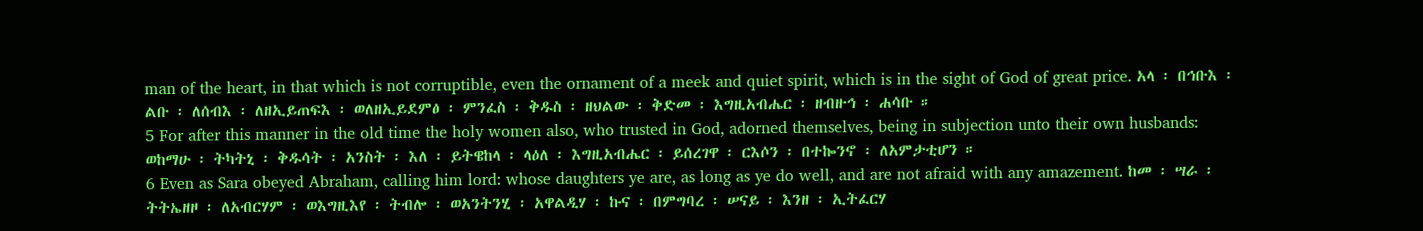man of the heart, in that which is not corruptible, even the ornament of a meek and quiet spirit, which is in the sight of God of great price. አላ ፡ በኅቡእ ፡ ልቡ ፡ ለሰብእ ፡ ለዘኢይጠፍእ ፡ ወለዘኢይደምፅ ፡ ምንፈስ ፡ ቅዱስ ፡ ዘህልው ፡ ቅድመ ፡ እግዚአብሔር ፡ ዘብዙኅ ፡ ሐሳቡ ።
5 For after this manner in the old time the holy women also, who trusted in God, adorned themselves, being in subjection unto their own husbands: ወከማሁ ፡ ትካትኒ ፡ ቅዱሳት ፡ አንስት ፡ እለ ፡ ይትዌከላ ፡ ላዕለ ፡ እግዚአብሔር ፡ ይሰረገዋ ፡ ርእሶን ፡ በተኰንኖ ፡ ለአምታቲሆን ።
6 Even as Sara obeyed Abraham, calling him lord: whose daughters ye are, as long as ye do well, and are not afraid with any amazement. ከመ ፡ ሣራ ፡ ትትኤዘዞ ፡ ለአብርሃም ፡ ወእግዚእየ ፡ ትብሎ ፡ ወአንትንሂ ፡ አዋልዲሃ ፡ ኩና ፡ በምግባረ ፡ ሠናይ ፡ እንዘ ፡ ኢትፈርሃ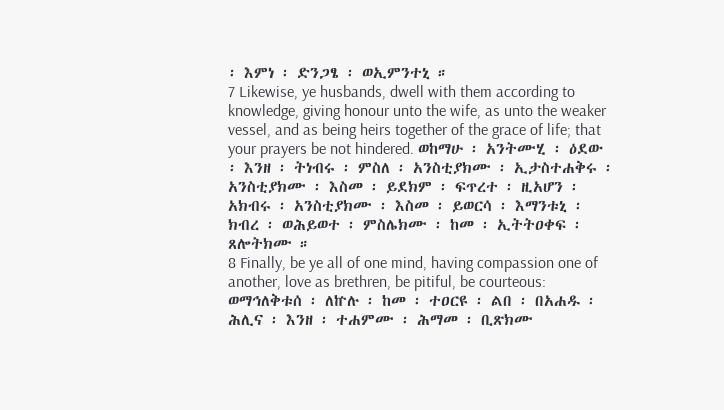፡ እምነ ፡ ድንጋፄ ፡ ወኢምንተኒ ።
7 Likewise, ye husbands, dwell with them according to knowledge, giving honour unto the wife, as unto the weaker vessel, and as being heirs together of the grace of life; that your prayers be not hindered. ወከማሁ ፡ አንትሙሂ ፡ ዕደው ፡ እንዘ ፡ ትነብሩ ፡ ምስለ ፡ አንስቲያክሙ ፡ ኢታስተሐቅሩ ፡ አንስቲያክሙ ፡ እስመ ፡ ይደክም ፡ ፍጥረተ ፡ ዚአሆን ፡ አክብሩ ፡ አንስቲያክሙ ፡ እስመ ፡ ይወርሳ ፡ እማንቱኒ ፡ ክብረ ፡ ወሕይወተ ፡ ምስሌክሙ ፡ ከመ ፡ ኢትትዐቀፍ ፡ ጸሎትክሙ ።
8 Finally, be ye all of one mind, having compassion one of another, love as brethren, be pitiful, be courteous: ወማኅለቅቱሰ ፡ ለኵሉ ፡ ከመ ፡ ተዐርዩ ፡ ልበ ፡ በአሐዱ ፡ ሕሊና ፡ እንዘ ፡ ተሐምሙ ፡ ሕማመ ፡ ቢጽክሙ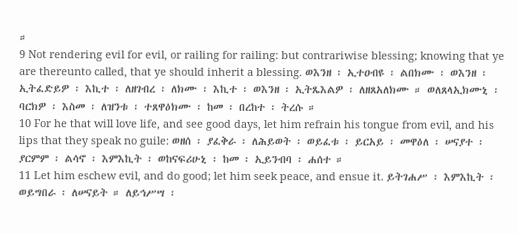።
9 Not rendering evil for evil, or railing for railing: but contrariwise blessing; knowing that ye are thereunto called, that ye should inherit a blessing. ወእንዘ ፡ ኢተዐብዩ ፡ ልበክሙ ፡ ወእንዘ ፡ ኢትፈድይዎ ፡ እኪተ ፡ ለዘገብረ ፡ ለክሙ ፡ እኪተ ፡ ወእንዘ ፡ ኢትጼእልዎ ፡ ለዘጸአለክሙ ። ወለጸላኢክሙኒ ፡ ባርክዎ ፡ እስመ ፡ ለዝንቱ ፡ ተጸዋዕክሙ ፡ ከመ ፡ በረከተ ፡ ትረሱ ።
10 For he that will love life, and see good days, let him refrain his tongue from evil, and his lips that they speak no guile: ወዘሰ ፡ ያፈቅራ ፡ ለሕይወት ፡ ወይፈቱ ፡ ይርአይ ፡ መዋዕለ ፡ ሠናያተ ፡ ያርምም ፡ ልሳኖ ፡ እምእኪት ፡ ወከናፍሪሁኒ ፡ ከመ ፡ ኢይንብባ ፡ ሐሰተ ።
11 Let him eschew evil, and do good; let him seek peace, and ensue it. ይትገሐሥ ፡ እምእኪት ፡ ወይግበራ ፡ ለሠናይት ። ለይኅሥሣ ፡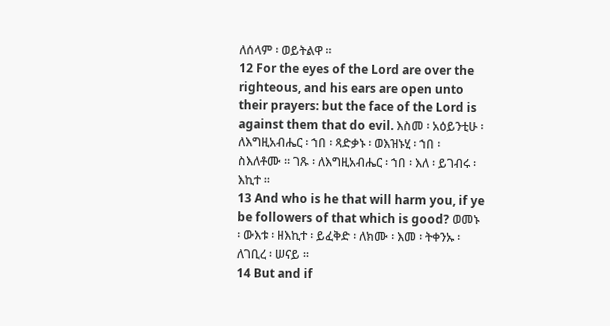ለሰላም ፡ ወይትልዋ ።
12 For the eyes of the Lord are over the righteous, and his ears are open unto their prayers: but the face of the Lord is against them that do evil. እስመ ፡ አዕይንቲሁ ፡ ለእግዚአብሔር ፡ ኀበ ፡ ጻድቃኑ ፡ ወእዝኑሂ ፡ ኀበ ፡ ስእለቶሙ ። ገጹ ፡ ለእግዚአብሔር ፡ ኀበ ፡ እለ ፡ ይገብሩ ፡ እኪተ ።
13 And who is he that will harm you, if ye be followers of that which is good? ወመኑ ፡ ውእቱ ፡ ዘእኪተ ፡ ይፈቅድ ፡ ለክሙ ፡ እመ ፡ ትቀንኡ ፡ ለገቢረ ፡ ሠናይ ።
14 But and if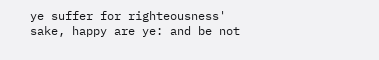ye suffer for righteousness' sake, happy are ye: and be not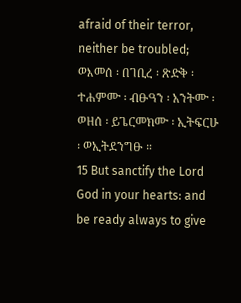afraid of their terror, neither be troubled; ወእመሰ ፡ በገቢረ ፡ ጽድቅ ፡ ተሐምሙ ፡ ብፁዓን ፡ አንትሙ ፡ ወዘሰ ፡ ይጌርመክሙ ፡ ኢትፍርሁ ፡ ወኢትደንግፁ ።
15 But sanctify the Lord God in your hearts: and be ready always to give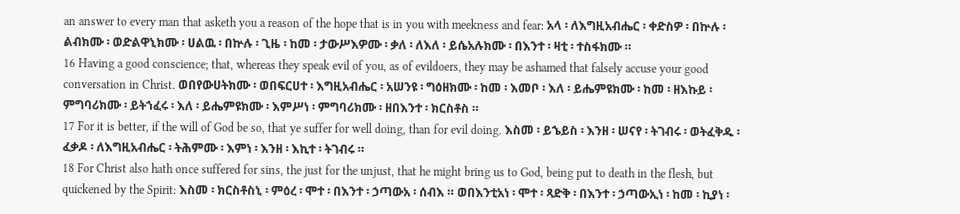an answer to every man that asketh you a reason of the hope that is in you with meekness and fear: አላ ፡ ለእግዚአብሔር ፡ ቀድስዎ ፡ በኵሉ ፡ ልብክሙ ፡ ወድልዋኒክሙ ፡ ሀልዉ ፡ በኵሉ ፡ ጊዜ ፡ ከመ ፡ ታውሥእዎሙ ፡ ቃለ ፡ ለእለ ፡ ይሴአሉክሙ ፡ በእንተ ፡ ዛቲ ፡ ተስፋክሙ ።
16 Having a good conscience; that, whereas they speak evil of you, as of evildoers, they may be ashamed that falsely accuse your good conversation in Christ. ወበየውሀትክሙ ፡ ወበፍርሀተ ፡ እግዚአብሔር ፡ አሠንዩ ፡ ግዕዘክሙ ፡ ከመ ፡ እመቦ ፡ እለ ፡ ይሔምዩክሙ ፡ ከመ ፡ ዘእኩይ ፡ ምግባሪክሙ ፡ ይትኀፈሩ ፡ እለ ፡ ይሔምዩክሙ ፡ እምሥነ ፡ ምግባሪክሙ ፡ ዘበእንተ ፡ ክርስቶስ ።
17 For it is better, if the will of God be so, that ye suffer for well doing, than for evil doing. እስመ ፡ ይኄይስ ፡ እንዘ ፡ ሠናየ ፡ ትገብሩ ፡ ወትፈቅዱ ፡ ፈቃዶ ፡ ለእግዚአብሔር ፡ ትሕምሙ ፡ እምነ ፡ እንዘ ፡ እኪተ ፡ ትገብሩ ።
18 For Christ also hath once suffered for sins, the just for the unjust, that he might bring us to God, being put to death in the flesh, but quickened by the Spirit: እስመ ፡ ክርስቶስኒ ፡ ምዕረ ፡ ሞተ ፡ በእንተ ፡ ኃጣውአ ፡ ሰብእ ። ወበእንቲአነ ፡ ሞተ ፡ ጻድቅ ፡ በእንተ ፡ ኃጣውኢነ ፡ ከመ ፡ ኪያነ ፡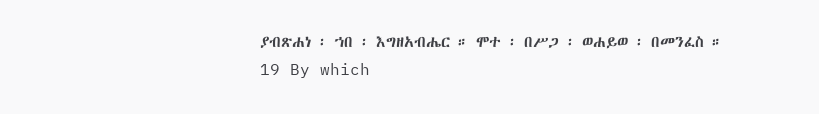ያብጽሐነ ፡ ኀበ ፡ እግዘአብሔር ። ሞተ ፡ በሥጋ ፡ ወሐይወ ፡ በመንፈስ ።
19 By which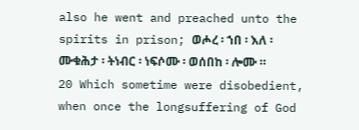also he went and preached unto the spirits in prison; ወሖረ ፡ ኀበ ፡ እለ ፡ ሙቁሕታ ፡ ትነብር ፡ ነፍሶሙ ፡ ወሰበከ ፡ ሎሙ ።
20 Which sometime were disobedient, when once the longsuffering of God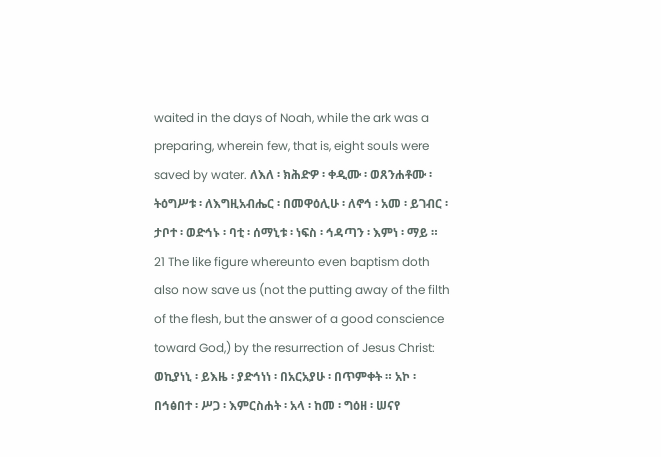waited in the days of Noah, while the ark was a preparing, wherein few, that is, eight souls were saved by water. ለእለ ፡ ክሕድዎ ፡ ቀዲሙ ፡ ወጸንሐቶሙ ፡ ትዕግሥቱ ፡ ለእግዚአብሔር ፡ በመዋዕሊሁ ፡ ለኖኅ ፡ አመ ፡ ይገብር ፡ ታቦተ ፡ ወድኅኑ ፡ ባቲ ፡ ሰማኒቱ ፡ ነፍስ ፡ ኅዳጣን ፡ እምነ ፡ ማይ ።
21 The like figure whereunto even baptism doth also now save us (not the putting away of the filth of the flesh, but the answer of a good conscience toward God,) by the resurrection of Jesus Christ: ወኪያነኒ ፡ ይእዜ ፡ ያድኅነነ ፡ በአርአያሁ ፡ በጥምቀት ። አኮ ፡ በኅፅበተ ፡ ሥጋ ፡ እምርስሐት ፡ አላ ፡ ከመ ፡ ግዕዘ ፡ ሠናየ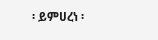፡ ይምሀረነ ፡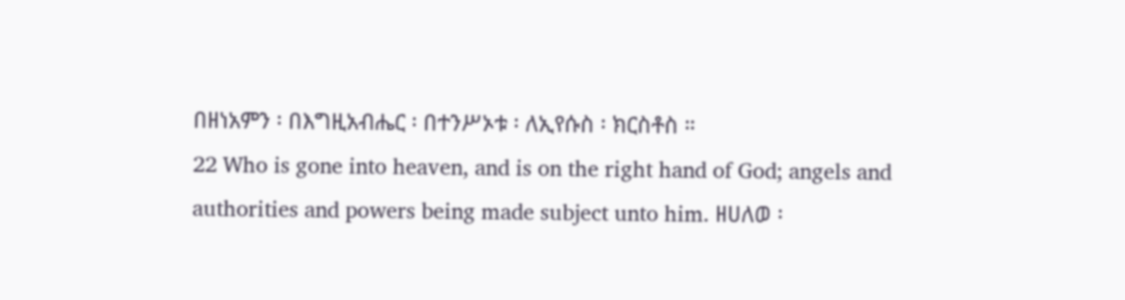በዘነአምን ፡ በእግዚአብሔር ፡ በተንሥኦቱ ፡ ለኢየሱስ ፡ ክርስቶስ ።
22 Who is gone into heaven, and is on the right hand of God; angels and authorities and powers being made subject unto him. ዘሀለወ ፡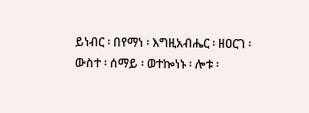ይነብር ፡ በየማነ ፡ እግዚአብሔር ፡ ዘዐርገ ፡ ውስተ ፡ ሰማይ ፡ ወተኰነኑ ፡ ሎቱ ፡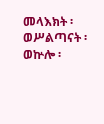መላእክት ፡ ወሥልጣናት ፡ ወኵሎ ፡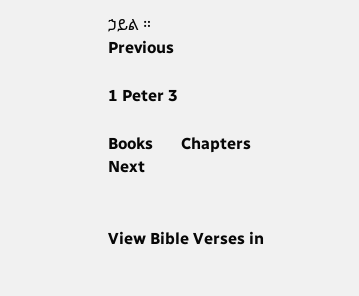ኃይል ።
Previous

1 Peter 3

Books       Chapters
Next


View Bible Verses in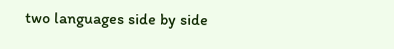two languages side by side